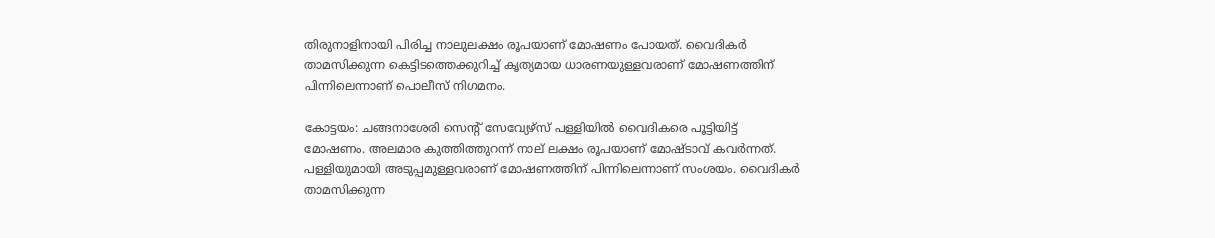തിരുനാളിനായി പിരിച്ച നാലുലക്ഷം രൂപയാണ് മോഷണം പോയത്. വൈദികര്‍ താമസിക്കുന്ന കെട്ടിടത്തെക്കുറിച്ച് കൃത്യമായ ധാരണയുള്ളവരാണ് മോഷണത്തിന് പിന്നിലെന്നാണ് പൊലീസ് നിഗമനം.

കോട്ടയം: ചങ്ങനാശേരി സെന്‍റ് സേവ്യേഴ്സ് പള്ളിയിൽ വൈദികരെ പൂട്ടിയിട്ട് മോഷണം. അലമാര കുത്തിത്തുറന്ന് നാല് ലക്ഷം രൂപയാണ് മോഷ്ടാവ് കവര്‍ന്നത്. പള്ളിയുമായി അടുപ്പമുള്ളവരാണ് മോഷണത്തിന് പിന്നിലെന്നാണ് സംശയം. വൈദികര്‍ താമസിക്കുന്ന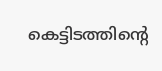കെട്ടിടത്തിന്‍റെ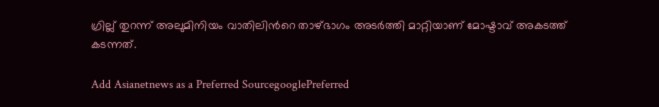ഗ്രില്ല് തുറന്ന് അലുമിനിയം വാതിലിന്‍റെ താഴ്ഭാഗം അടര്‍ത്തി മാറ്റിയാണ് മോഷ്ടാവ് അകടത്ത് കടന്നത്.

Add Asianetnews as a Preferred SourcegooglePreferred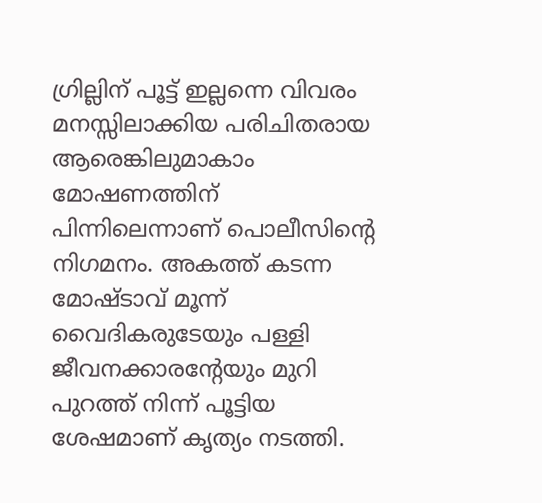ഗ്രില്ലിന് പൂട്ട് ഇല്ലന്നെ വിവരം മനസ്സിലാക്കിയ പരിചിതരായ ആരെങ്കിലുമാകാം മോഷണത്തിന് പിന്നിലെന്നാണ് പൊലീസിന്‍റെ നിഗമനം. അകത്ത് കടന്ന മോഷ്ടാവ് മൂന്ന് വൈദികരുടേയും പള്ളി ജീവനക്കാരന്‍റേയും മുറി പുറത്ത് നിന്ന് പൂട്ടിയ ശേഷമാണ് കൃത്യം നടത്തി.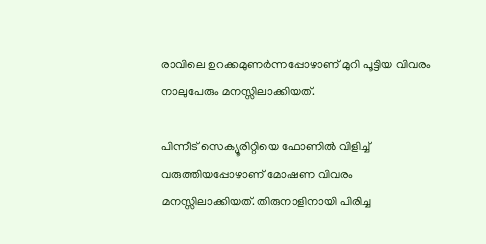രാവിലെ ഉറക്കമുണര്‍ന്നപ്പോഴാണ് മുറി പൂട്ടിയ വിവരം നാലുപേരും മനസ്സിലാക്കിയത്.

പിന്നീട് സെക്യൂരിറ്റിയെ ഫോണിൽ വിളിച്ച് വരുത്തിയപ്പോഴാണ് മോഷണ വിവരം മനസ്സിലാക്കിയത്. തിരുനാളിനായി പിരിച്ച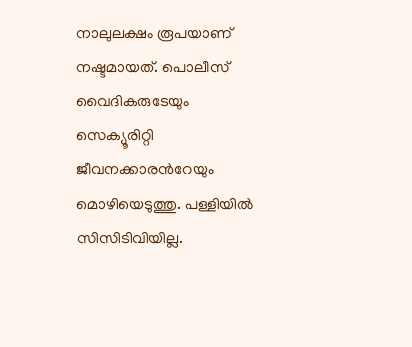നാലുലക്ഷം രൂപയാണ് നഷ്ടമായത്. പൊലീസ് വൈദികരുടേയും സെക്യൂരിറ്റി ജീവനക്കാരന്‍റേയും മൊഴിയെടുത്തു. പള്ളിയിൽ സിസിടിവിയില്ല.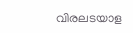വിരലടയാള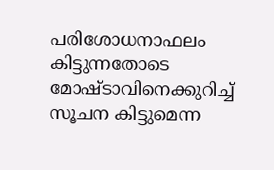പരിശോധനാഫലം കിട്ടുന്നതോടെ മോഷ്ടാവിനെക്കുറിച്ച് സൂചന കിട്ടുമെന്ന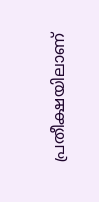പ്രതീക്ഷയിലാണ്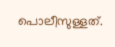പൊലീസുള്ളത്.